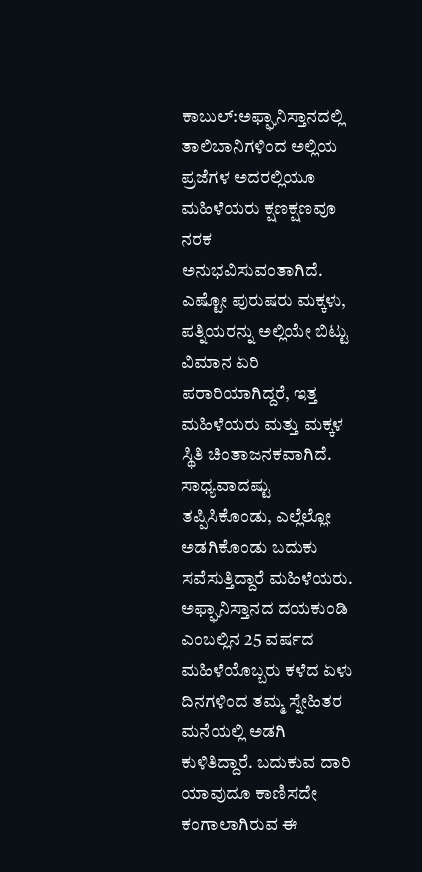ಕಾಬುಲ್:ಅಫ್ಘಾನಿಸ್ತಾನದಲ್ಲಿ ತಾಲಿಬಾನಿಗಳಿಂದ ಅಲ್ಲಿಯ ಪ್ರಜೆಗಳ ಅದರಲ್ಲಿಯೂ ಮಹಿಳೆಯರು ಕ್ಷಣಕ್ಷಣವೂ ನರಕ ಅನುಭವಿಸುವಂತಾಗಿದೆ. ಎಷ್ಟೋ ಪುರುಷರು ಮಕ್ಕಳು, ಪತ್ನಿಯರನ್ನು ಅಲ್ಲಿಯೇ ಬಿಟ್ಟು ವಿಮಾನ ಏರಿ ಪರಾರಿಯಾಗಿದ್ದರೆ, ಇತ್ತ ಮಹಿಳೆಯರು ಮತ್ತು ಮಕ್ಕಳ ಸ್ಥಿತಿ ಚಿಂತಾಜನಕವಾಗಿದೆ.
ಸಾಧ್ಯವಾದಷ್ಟು ತಪ್ಪಿಸಿಕೊಂಡು, ಎಲ್ಲೆಲ್ಲೋ ಅಡಗಿಕೊಂಡು ಬದುಕು ಸವೆಸುತ್ತಿದ್ದಾರೆ ಮಹಿಳೆಯರು. ಅಫ್ಘಾನಿಸ್ತಾನದ ದಯಕುಂಡಿ ಎಂಬಲ್ಲಿನ 25 ವರ್ಷದ ಮಹಿಳೆಯೊಬ್ಬರು ಕಳೆದ ಏಳು ದಿನಗಳಿಂದ ತಮ್ಮ ಸ್ನೇಹಿತರ ಮನೆಯಲ್ಲಿ ಅಡಗಿ ಕುಳಿತಿದ್ದಾರೆ. ಬದುಕುವ ದಾರಿ ಯಾವುದೂ ಕಾಣಿಸದೇ ಕಂಗಾಲಾಗಿರುವ ಈ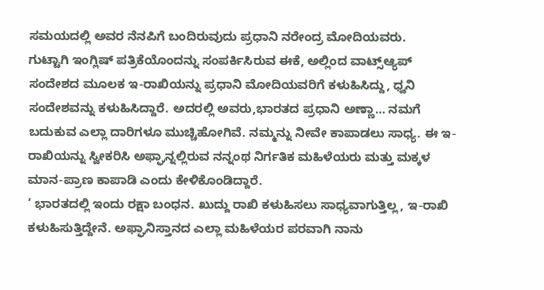ಸಮಯದಲ್ಲಿ ಅವರ ನೆನಪಿಗೆ ಬಂದಿರುವುದು ಪ್ರಧಾನಿ ನರೇಂದ್ರ ಮೋದಿಯವರು.
ಗುಟ್ಟಾಗಿ ಇಂಗ್ಲಿಷ್ ಪತ್ರಿಕೆಯೊಂದನ್ನು ಸಂಪರ್ಕಿಸಿರುವ ಈಕೆ, ಅಲ್ಲಿಂದ ವಾಟ್ಸ್ಆ್ಯಪ್ ಸಂದೇಶದ ಮೂಲಕ ಇ-ರಾಖಿಯನ್ನು ಪ್ರಧಾನಿ ಮೋದಿಯವರಿಗೆ ಕಳುಹಿಸಿದ್ದು, ಧ್ವನಿ ಸಂದೇಶವನ್ನು ಕಳುಹಿಸಿದ್ದಾರೆ. ಅದರಲ್ಲಿ ಅವರು,ಭಾರತದ ಪ್ರಧಾನಿ ಅಣ್ಣಾ… ನಮಗೆ ಬದುಕುವ ಎಲ್ಲಾ ದಾರಿಗಳೂ ಮುಚ್ಚಿಹೋಗಿವೆ. ನಮ್ಮನ್ನು ನೀವೇ ಕಾಪಾಡಲು ಸಾಧ್ಯ. ಈ ಇ-ರಾಖಿಯನ್ನು ಸ್ವೀಕರಿಸಿ ಅಫ್ಘಾನ್ನಲ್ಲಿರುವ ನನ್ನಂಥ ನಿರ್ಗತಿಕ ಮಹಿಳೆಯರು ಮತ್ತು ಮಕ್ಕಳ ಮಾನ-ಪ್ರಾಣ ಕಾಪಾಡಿ ಎಂದು ಕೇಳಿಕೊಂಡಿದ್ದಾರೆ.
‘ ಭಾರತದಲ್ಲಿ ಇಂದು ರಕ್ಷಾ ಬಂಧನ. ಖುದ್ದು ರಾಖಿ ಕಳುಹಿಸಲು ಸಾಧ್ಯವಾಗುತ್ತಿಲ್ಲ, ಇ-ರಾಖಿ ಕಳುಹಿಸುತ್ತಿದ್ದೇನೆ. ಅಫ್ಘಾನಿಸ್ತಾನದ ಎಲ್ಲಾ ಮಹಿಳೆಯರ ಪರವಾಗಿ ನಾನು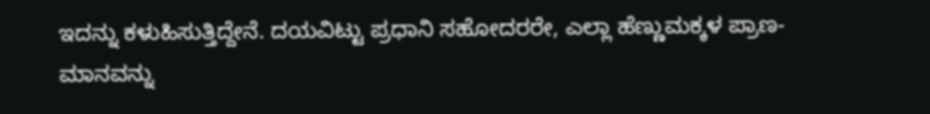ಇದನ್ನು ಕಳುಹಿಸುತ್ತಿದ್ದೇನೆ. ದಯವಿಟ್ಟು ಪ್ರಧಾನಿ ಸಹೋದರರೇ, ಎಲ್ಲಾ ಹೆಣ್ಣುಮಕ್ಕಳ ಪ್ರಾಣ-ಮಾನವನ್ನು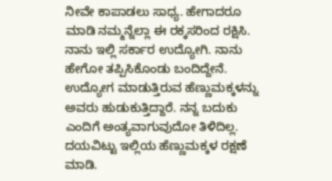ನೀವೇ ಕಾಪಾಡಲು ಸಾಧ್ಯ. ಹೇಗಾದರೂ ಮಾಡಿ ನಮ್ಮನ್ನೆಲ್ಲಾ ಈ ರಕ್ಕಸರಿಂದ ರಕ್ಷಿಸಿ. ನಾನು ಇಲ್ಲಿ ಸರ್ಕಾರ ಉದ್ಯೋಗಿ. ನಾನು ಹೇಗೋ ತಪ್ಪಿಸಿಕೊಂಡು ಬಂದಿದ್ದೇನೆ. ಉದ್ಯೋಗ ಮಾಡುತ್ತಿರುವ ಹೆಣ್ಣುಮಕ್ಕಳನ್ನು ಅವರು ಹುಡುಕುತ್ತಿದ್ದಾರೆ. ನನ್ನ ಬದುಕು ಎಂದಿಗೆ ಅಂತ್ಯವಾಗುವುದೋ ತಿಳಿದಿಲ್ಲ. ದಯವಿಟ್ಟು ಇಲ್ಲಿಯ ಹೆಣ್ಣುಮಕ್ಕಳ ರಕ್ಷಣೆ ಮಾಡಿ.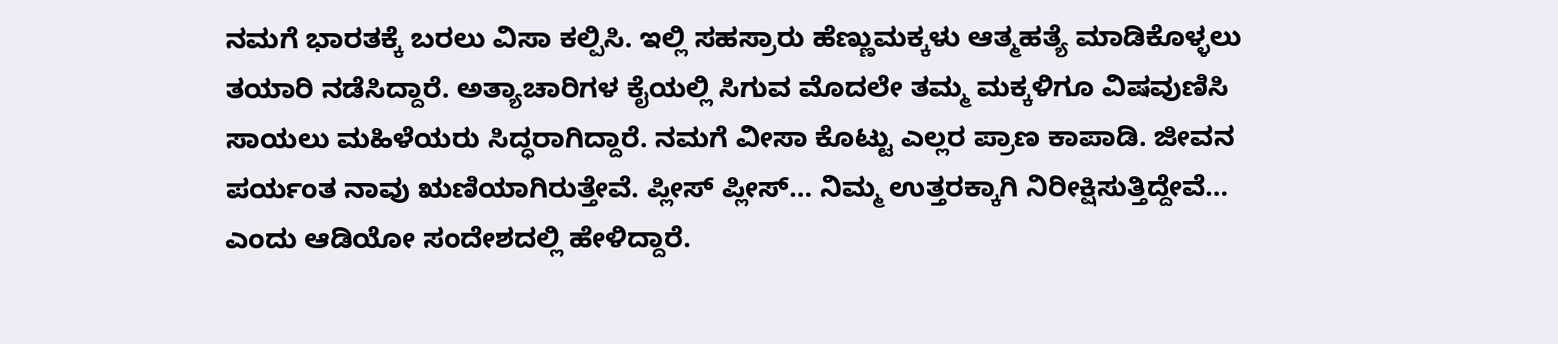ನಮಗೆ ಭಾರತಕ್ಕೆ ಬರಲು ವಿಸಾ ಕಲ್ಪಿಸಿ. ಇಲ್ಲಿ ಸಹಸ್ರಾರು ಹೆಣ್ಣುಮಕ್ಕಳು ಆತ್ಮಹತ್ಯೆ ಮಾಡಿಕೊಳ್ಳಲು ತಯಾರಿ ನಡೆಸಿದ್ದಾರೆ. ಅತ್ಯಾಚಾರಿಗಳ ಕೈಯಲ್ಲಿ ಸಿಗುವ ಮೊದಲೇ ತಮ್ಮ ಮಕ್ಕಳಿಗೂ ವಿಷವುಣಿಸಿ ಸಾಯಲು ಮಹಿಳೆಯರು ಸಿದ್ಧರಾಗಿದ್ದಾರೆ. ನಮಗೆ ವೀಸಾ ಕೊಟ್ಟು ಎಲ್ಲರ ಪ್ರಾಣ ಕಾಪಾಡಿ. ಜೀವನ ಪರ್ಯಂತ ನಾವು ಋಣಿಯಾಗಿರುತ್ತೇವೆ. ಪ್ಲೀಸ್ ಪ್ಲೀಸ್… ನಿಮ್ಮ ಉತ್ತರಕ್ಕಾಗಿ ನಿರೀಕ್ಷಿಸುತ್ತಿದ್ದೇವೆ… ಎಂದು ಆಡಿಯೋ ಸಂದೇಶದಲ್ಲಿ ಹೇಳಿದ್ದಾರೆ.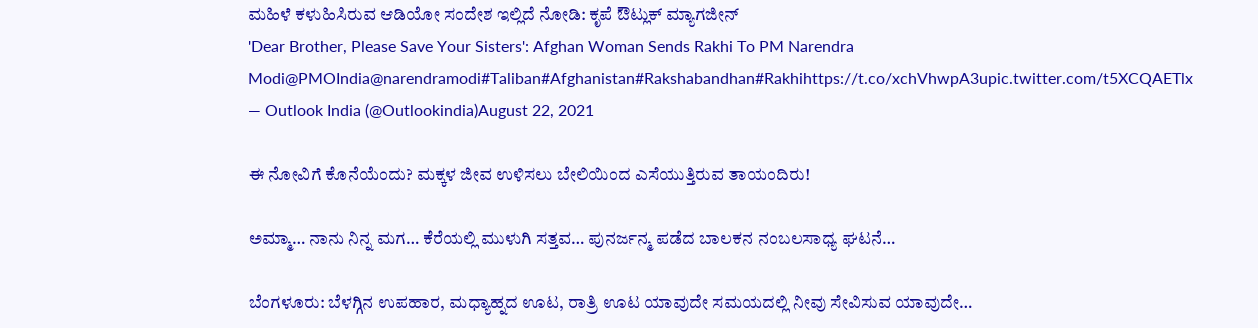ಮಹಿಳೆ ಕಳುಹಿಸಿರುವ ಆಡಿಯೋ ಸಂದೇಶ ಇಲ್ಲಿದೆ ನೋಡಿ: ಕೃಪೆ ಔಟ್ಲುಕ್ ಮ್ಯಾಗಜೀನ್
'Dear Brother, Please Save Your Sisters': Afghan Woman Sends Rakhi To PM Narendra Modi@PMOIndia@narendramodi#Taliban#Afghanistan#Rakshabandhan#Rakhihttps://t.co/xchVhwpA3upic.twitter.com/t5XCQAETlx
— Outlook India (@Outlookindia)August 22, 2021

ಈ ನೋವಿಗೆ ಕೊನೆಯೆಂದು? ಮಕ್ಕಳ ಜೀವ ಉಳಿಸಲು ಬೇಲಿಯಿಂದ ಎಸೆಯುತ್ತಿರುವ ತಾಯಂದಿರು!

ಅಮ್ಮಾ… ನಾನು ನಿನ್ನ ಮಗ… ಕೆರೆಯಲ್ಲಿ ಮುಳುಗಿ ಸತ್ತವ… ಪುನರ್ಜನ್ಮ ಪಡೆದ ಬಾಲಕನ ನಂಬಲಸಾಧ್ಯ ಘಟನೆ…

ಬೆಂಗಳೂರು: ಬೆಳಗ್ಗಿನ ಉಪಹಾರ, ಮಧ್ಯಾಹ್ನದ ಊಟ, ರಾತ್ರಿ ಊಟ ಯಾವುದೇ ಸಮಯದಲ್ಲಿ ನೀವು ಸೇವಿಸುವ ಯಾವುದೇ…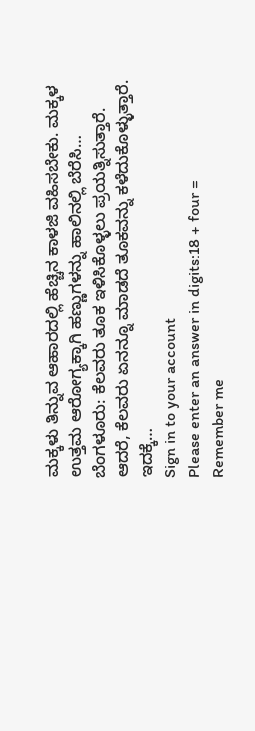ಮಕ್ಕಳು ತಿನ್ನುವ ಆಹಾರದಲ್ಲಿ ಹೆಚ್ಚಿನ ಕಾಳಜಿ ವಹಿಸಬೇಕು. ಮಕ್ಕಳ ಉತ್ತಮ ಆರೋಗ್ಯಕ್ಕಾಗಿ ಹಣ್ಣುಗಳನ್ನು ಹಾಲಿನಲ್ಲಿ ಬೆರೆಸಿ…
ಬೆಂಗಳೂರು: ಕೆಲವರು ತೂಕ ಇಳಿಸಿಕೊಳ್ಳಲು ಪ್ರಯತ್ನಿಸುತ್ತಾರೆ. ಆದರೆ, ಕೆಲವರು ಏನನ್ನೂ ಮಾಡದೆ ತೂಕವನ್ನು ಕಳೆದುಕೊಳ್ಳುತ್ತಾರೆ. ಇದಕ್ಕೆ…
Sign in to your account
Please enter an answer in digits:18 + four =
Remember me